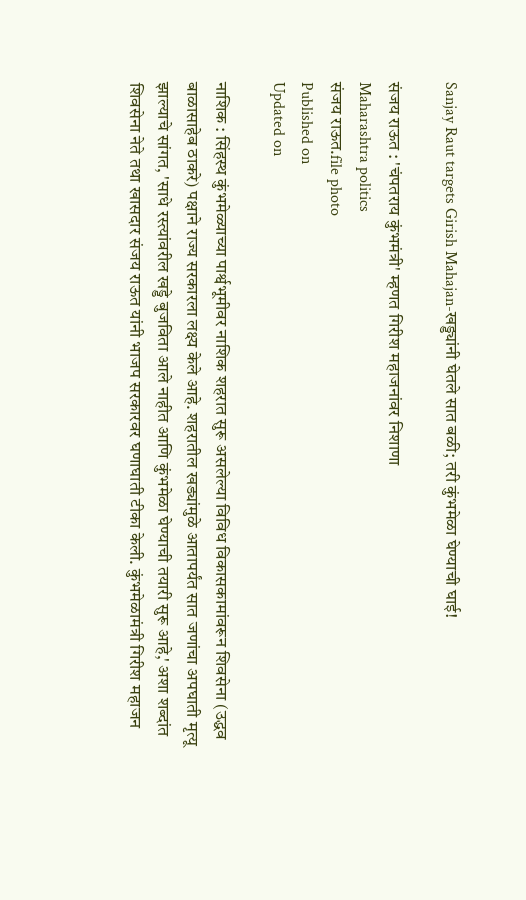Sanjay Raut targets Girish Mahajan-खड्ड्यांनी घेतले सात बळी; तरी कुंभमेळा घेण्याची घाई!

संजय राऊत : 'चंपतराय कुंभमंत्री' म्हणत गिरीश महाजनांवर निशाणा
Maharashtra politics
संजय राऊत.file photo
Published on
Updated on

नाशिक : सिंहस्थ कुंभमेळ्याच्या पार्श्वभूमीवर नाशिक शहरात सुरू असलेल्या विविध विकासकामांवरून शिवसेना (उद्धव बाळासाहेब ठाकरे) पक्षाने राज्य सरकारला लक्ष्य केले आहे. शहरातील खड्यांमुळे आतापर्यंत सात जणांचा अपघाती मृत्यू झाल्याचे सांगत, 'साधे रस्त्यांवरील खड्डे बुजविता आले नाहीत आणि कुंभमेळा घेण्याची तयारी सुरू आहे,' अशा शब्दांत शिवसेना नेते तथा खासदार संजय राऊत यांनी भाजप सरकारवर घणाघाती टीका केली. कुंभमेळामंत्री गिरीश महाजन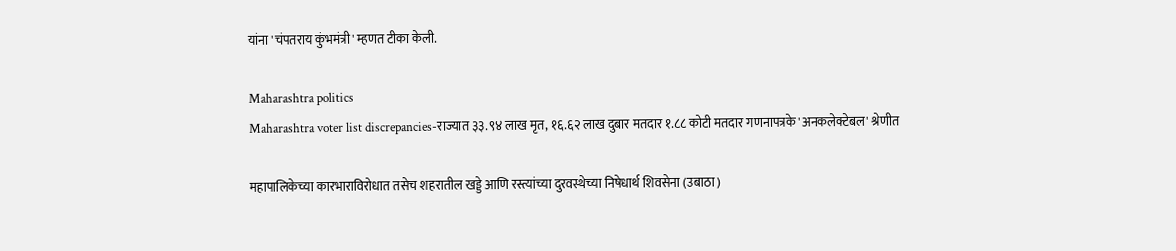यांना 'चंपतराय कुंभमंत्री' म्हणत टीका केली.

Maharashtra politics
Maharashtra voter list discrepancies-राज्यात ३३.९४ लाख मृत, १६.६२ लाख दुबार मतदार १.८८ कोटी मतदार गणनापत्रके 'अनकलेक्टेबल' श्रेणीत

महापालिकेच्या कारभाराविरोधात तसेच शहरातील खड्डे आणि रस्त्यांच्या दुरवस्थेच्या निषेधार्थ शिवसेना (उबाठा)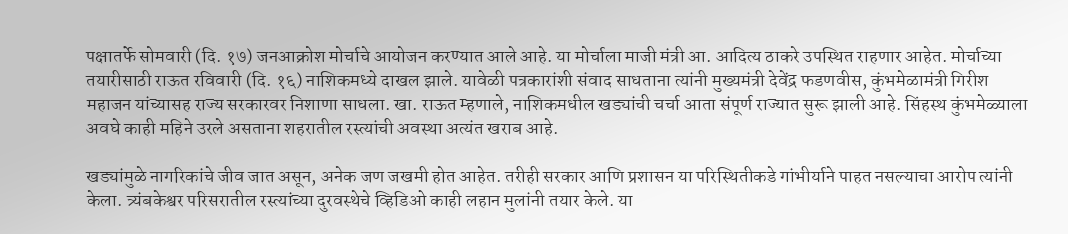पक्षातर्फे सोमवारी (दि. १७) जनआक्रोश मोर्चाचे आयोजन करण्यात आले आहे. या मोर्चाला माजी मंत्री आ. आदित्य ठाकरे उपस्थित राहणार आहेत. मोर्चाच्या तयारीसाठी राऊत रविवारी (दि. १६) नाशिकमध्ये दाखल झाले. यावेळी पत्रकारांशी संवाद साधताना त्यांनी मुख्यमंत्री देवेंद्र फडणवीस, कुंभमेळामंत्री गिरीश महाजन यांच्यासह राज्य सरकारवर निशाणा साधला. खा. राऊत म्हणाले, नाशिकमधील खड्यांची चर्चा आता संपूर्ण राज्यात सुरू झाली आहे. सिंहस्थ कुंभमेळ्याला अवघे काही महिने उरले असताना शहरातील रस्त्यांची अवस्था अत्यंत खराब आहे.

खड्यांमुळे नागरिकांचे जीव जात असून, अनेक जण जखमी होत आहेत. तरीही सरकार आणि प्रशासन या परिस्थितीकडे गांभीर्याने पाहत नसल्याचा आरोप त्यांनी केला. त्र्यंबकेश्वर परिसरातील रस्त्यांच्या दुरवस्थेचे व्हिडिओ काही लहान मुलांनी तयार केले. या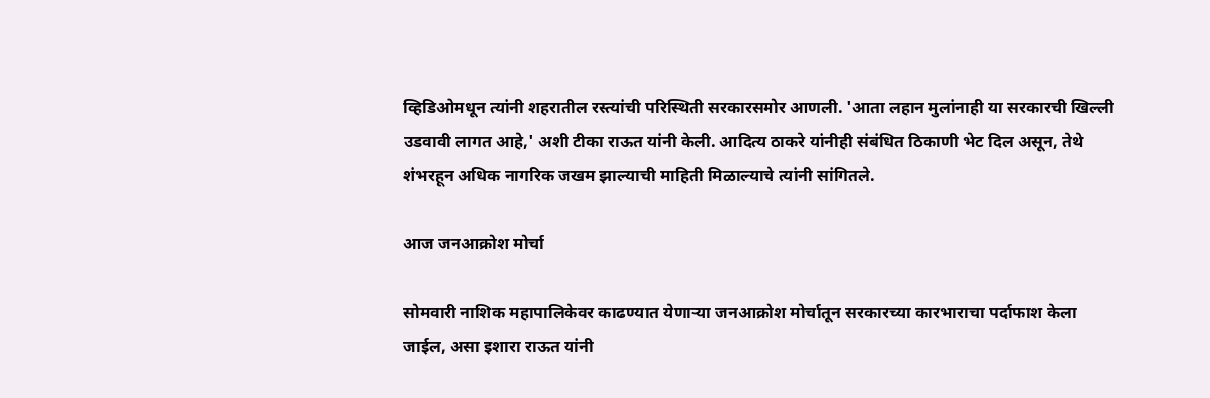व्हिडिओमधून त्यांनी शहरातील रस्त्यांची परिस्थिती सरकारसमोर आणली. 'आता लहान मुलांनाही या सरकारची खिल्ली उडवावी लागत आहे,' अशी टीका राऊत यांनी केली. आदित्य ठाकरे यांनीही संबंधित ठिकाणी भेट दिल असून, तेथे शंभरहून अधिक नागरिक जखम झाल्याची माहिती मिळाल्याचे त्यांनी सांगितले.

आज जनआक्रोश मोर्चा

सोमवारी नाशिक महापालिकेवर काढण्यात येणाऱ्या जनआक्रोश मोर्चातून सरकारच्या कारभाराचा पर्दाफाश केला जाईल, असा इशारा राऊत यांनी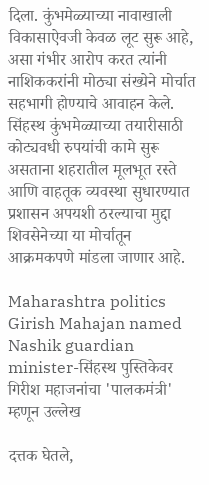दिला. कुंभमेळ्याच्या नावाखाली विकासाऐवजी केवळ लूट सुरू आहे, असा गंभीर आरोप करत त्यांनी नाशिककरांनी मोठ्या संख्येने मोर्चात सहभागी होण्याचे आवाहन केले. सिंहस्थ कुंभमेळ्याच्या तयारीसाठी कोट्यवधी रुपयांची कामे सुरू असताना शहरातील मूलभूत रस्ते आणि वाहतूक व्यवस्था सुधारण्यात प्रशासन अपयशी ठरल्याचा मुद्दा शिवसेनेच्या या मोर्चातून आक्रमकपणे मांडला जाणार आहे.

Maharashtra politics
Girish Mahajan named Nashik guardian minister-सिंहस्थ पुस्तिकेवर गिरीश महाजनांचा 'पालकमंत्री' म्हणून उल्लेख

दत्तक घेतले,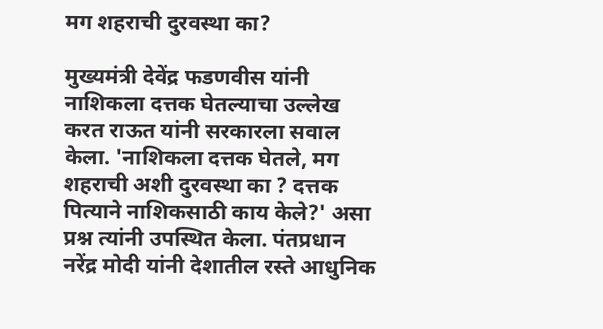मग शहराची दुरवस्था का?

मुख्यमंत्री देवेंद्र फडणवीस यांनी नाशिकला दत्तक घेतल्याचा उल्लेख करत राऊत यांनी सरकारला सवाल केला. 'नाशिकला दत्तक घेतले, मग शहराची अशी दुरवस्था का ? दत्तक पित्याने नाशिकसाठी काय केले?' असा प्रश्न त्यांनी उपस्थित केला. पंतप्रधान नरेंद्र मोदी यांनी देशातील रस्ते आधुनिक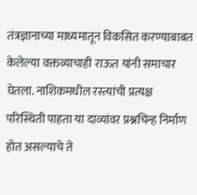तंत्रज्ञानाच्या माध्यमातून विकसित करण्याबाबत केलेल्या वक्तव्याचाही राऊत यांनी समाचार घेतला. नाशिकमधील रस्त्यांची प्रत्यक्ष परिस्थिती पाहता या दाव्यांवर प्रश्नचिन्ह निर्माण होत असल्याचे ते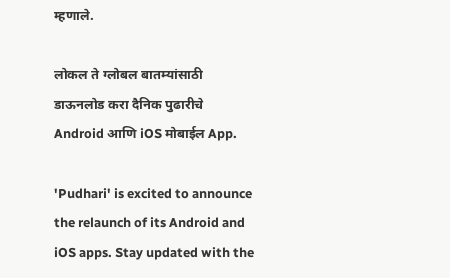म्हणाले.

लोकल ते ग्लोबल बातम्यांसाठी डाऊनलोड करा दैनिक पुढारीचे Android आणि iOS मोबाईल App.

'Pudhari' is excited to announce the relaunch of its Android and iOS apps. Stay updated with the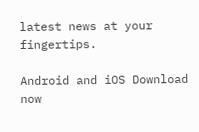latest news at your fingertips.

Android and iOS Download now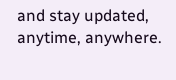and stay updated, anytime, anywhere.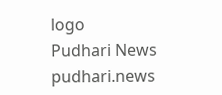logo
Pudhari News
pudhari.news